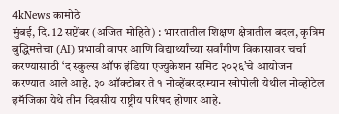4kNews कामोठे
मुंबई, दि. 12 सप्टेंबर (अजित मोहिते) : भारतातील शिक्षण क्षेत्रातील बदल, कृत्रिम बुद्धिमत्तेचा (AI) प्रभावी वापर आणि विद्यार्थ्यांच्या सर्वांगीण विकासावर चर्चा करण्यासाठी ‘द स्कुल्स ऑफ इंडिया एज्युकेशन समिट २०२६’चे आयोजन करण्यात आले आहे. ३० ऑक्टोबर ते १ नोव्हेंबरदरम्यान खोपोली येथील नोव्होटेल इमॅजिका येथे तीन दिवसीय राष्ट्रीय परिषद होणार आहे.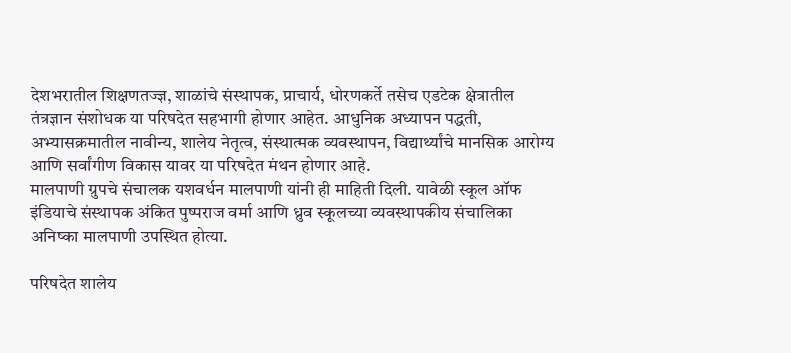देशभरातील शिक्षणतज्ज्ञ, शाळांचे संस्थापक, प्राचार्य, धोरणकर्ते तसेच एडटेक क्षेत्रातील तंत्रज्ञान संशोधक या परिषदेत सहभागी होणार आहेत. आधुनिक अध्यापन पद्धती, अभ्यासक्रमातील नावीन्य, शालेय नेतृत्व, संस्थात्मक व्यवस्थापन, विद्यार्थ्यांचे मानसिक आरोग्य आणि सर्वांगीण विकास यावर या परिषदेत मंथन होणार आहे.
मालपाणी ग्रुपचे संचालक यशवर्धन मालपाणी यांनी ही माहिती दिली. यावेळी स्कूल ऑफ इंडियाचे संस्थापक अंकित पुष्पराज वर्मा आणि ध्रुव स्कूलच्या व्यवस्थापकीय संचालिका अनिष्का मालपाणी उपस्थित होत्या.

परिषदेत शालेय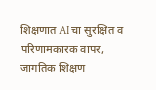शिक्षणात AI चा सुरक्षित व परिणामकारक वापर, जागतिक शिक्षण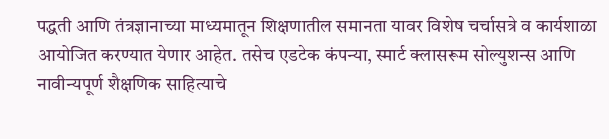पद्धती आणि तंत्रज्ञानाच्या माध्यमातून शिक्षणातील समानता यावर विशेष चर्चासत्रे व कार्यशाळा आयोजित करण्यात येणार आहेत. तसेच एडटेक कंपन्या, स्मार्ट क्लासरूम सोल्युशन्स आणि नावीन्यपूर्ण शैक्षणिक साहित्याचे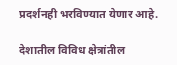प्रदर्शनही भरविण्यात येणार आहे.

देशातील विविध क्षेत्रांतील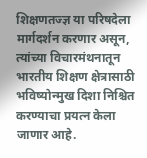शिक्षणतज्ज्ञ या परिषदेला मार्गदर्शन करणार असून, त्यांच्या विचारमंथनातून भारतीय शिक्षण क्षेत्रासाठी भविष्योन्मुख दिशा निश्चित करण्याचा प्रयत्न केला जाणार आहे.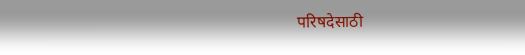परिषदेसाठी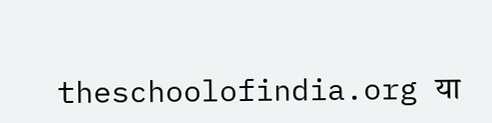theschoolofindia.org या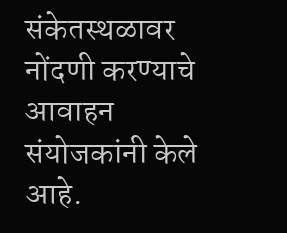संकेतस्थळावर नोंदणी करण्याचे आवाहन संयोजकांनी केले आहे.